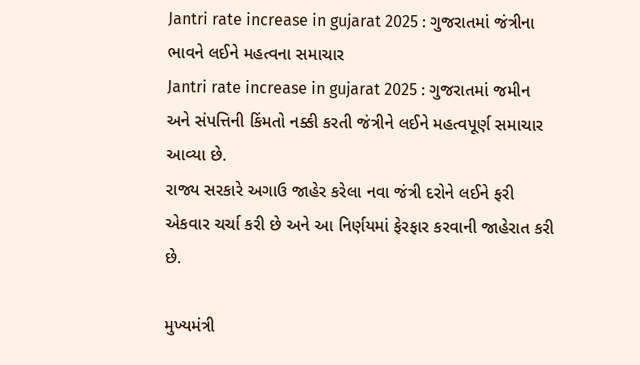Jantri rate increase in gujarat 2025 : ગુજરાતમાં જંત્રીના ભાવને લઈને મહત્વના સમાચાર
Jantri rate increase in gujarat 2025 : ગુજરાતમાં જમીન અને સંપત્તિની કિંમતો નક્કી કરતી જંત્રીને લઈને મહત્વપૂર્ણ સમાચાર આવ્યા છે.
રાજ્ય સરકારે અગાઉ જાહેર કરેલા નવા જંત્રી દરોને લઈને ફરી એકવાર ચર્ચા કરી છે અને આ નિર્ણયમાં ફેરફાર કરવાની જાહેરાત કરી છે.

મુખ્યમંત્રી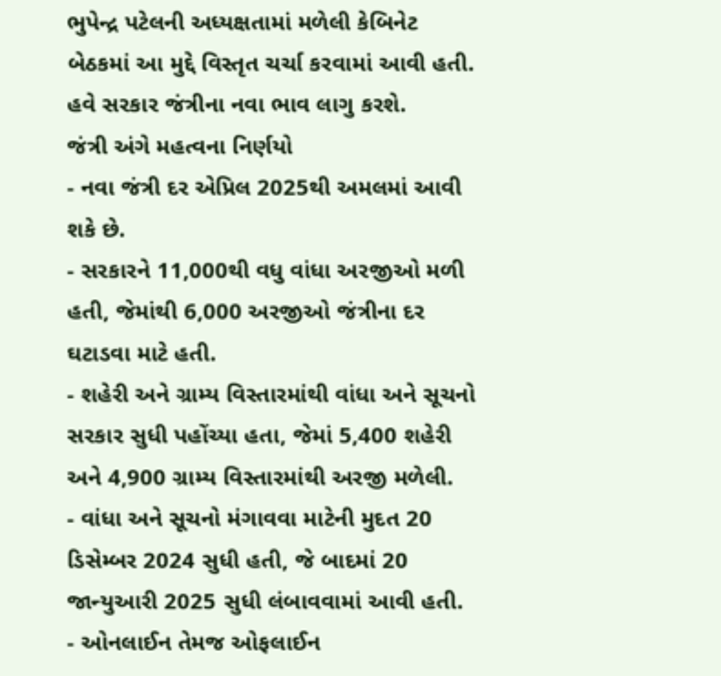ભુપેન્દ્ર પટેલની અધ્યક્ષતામાં મળેલી કેબિનેટ બેઠકમાં આ મુદ્દે વિસ્તૃત ચર્ચા કરવામાં આવી હતી. હવે સરકાર જંત્રીના નવા ભાવ લાગુ કરશે.
જંત્રી અંગે મહત્વના નિર્ણયો
- નવા જંત્રી દર એપ્રિલ 2025થી અમલમાં આવી શકે છે.
- સરકારને 11,000થી વધુ વાંધા અરજીઓ મળી હતી, જેમાંથી 6,000 અરજીઓ જંત્રીના દર ઘટાડવા માટે હતી.
- શહેરી અને ગ્રામ્ય વિસ્તારમાંથી વાંધા અને સૂચનો સરકાર સુધી પહોંચ્યા હતા, જેમાં 5,400 શહેરી અને 4,900 ગ્રામ્ય વિસ્તારમાંથી અરજી મળેલી.
- વાંધા અને સૂચનો મંગાવવા માટેની મુદત 20 ડિસેમ્બર 2024 સુધી હતી, જે બાદમાં 20 જાન્યુઆરી 2025 સુધી લંબાવવામાં આવી હતી.
- ઓનલાઈન તેમજ ઓફલાઈન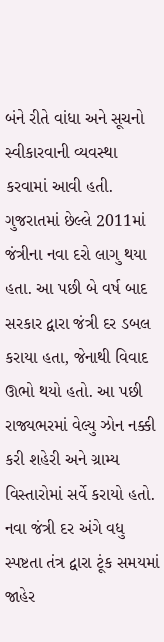બંને રીતે વાંધા અને સૂચનો સ્વીકારવાની વ્યવસ્થા કરવામાં આવી હતી.
ગુજરાતમાં છેલ્લે 2011માં જંત્રીના નવા દરો લાગુ થયા હતા. આ પછી બે વર્ષ બાદ સરકાર દ્વારા જંત્રી દર ડબલ કરાયા હતા, જેનાથી વિવાદ ઊભો થયો હતો. આ પછી રાજ્યભરમાં વેલ્યુ ઝોન નક્કી કરી શહેરી અને ગ્રામ્ય વિસ્તારોમાં સર્વે કરાયો હતો. નવા જંત્રી દર અંગે વધુ સ્પષ્ટતા તંત્ર દ્વારા ટૂંક સમયમાં જાહેર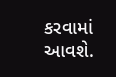કરવામાં આવશે.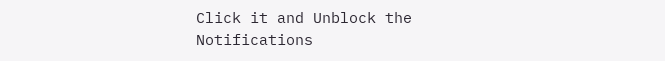Click it and Unblock the Notifications